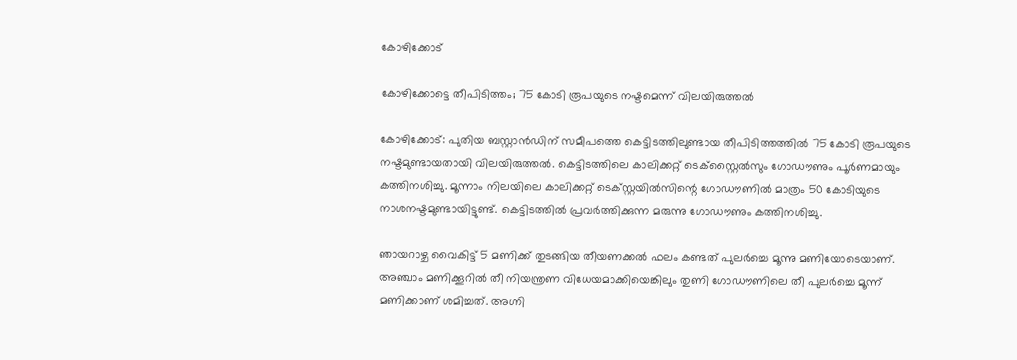കോഴിക്കോട്

കോഴിക്കോട്ടെ തീപിടിത്തം; 75 കോടി രൂപയുടെ നഷ്ടമെന്ന് വിലയിരുത്തല്‍

കോഴിക്കോട്: പുതിയ ബസ്റ്റാൻഡിന് സമീപത്തെ കെട്ടിടത്തിലുണ്ടായ തീപിടിത്തത്തിൽ 75 കോടി രൂപയുടെ നഷ്ടമുണ്ടായതായി വിലയിരുത്തൽ. കെട്ടിടത്തിലെ കാലിക്കറ്റ് ടെക്സ്റ്റൈൽസും ഗോഡൗണും പൂർണമായും കത്തിനശിച്ചു. മൂന്നാം നിലയിലെ കാലിക്കറ്റ് ടെക്സ്റ്റയിൽസിന്റെ ഗോഡൗണിൽ മാത്രം 50 കോടിയുടെ നാശനഷ്ടമുണ്ടായിട്ടുണ്ട്. കെട്ടിടത്തിൽ പ്രവർത്തിക്കുന്ന മരുന്നു ഗോഡൗണും കത്തിനശിച്ചു.

ഞായറാഴ്ച വൈകിട്ട് 5 മണിക്ക് തുടങ്ങിയ തീയണക്കൽ ഫലം കണ്ടത് പുലർച്ചെ മൂന്നു മണിയോടെയാണ്. അഞ്ചാം മണിക്കൂറിൽ തീ നിയന്ത്രണ വിധേയമാക്കിയെങ്കിലും തുണി ഗോഡൗണിലെ തീ പുലർച്ചെ മൂന്ന് മണിക്കാണ് ശമിച്ചത്. അഗ്നി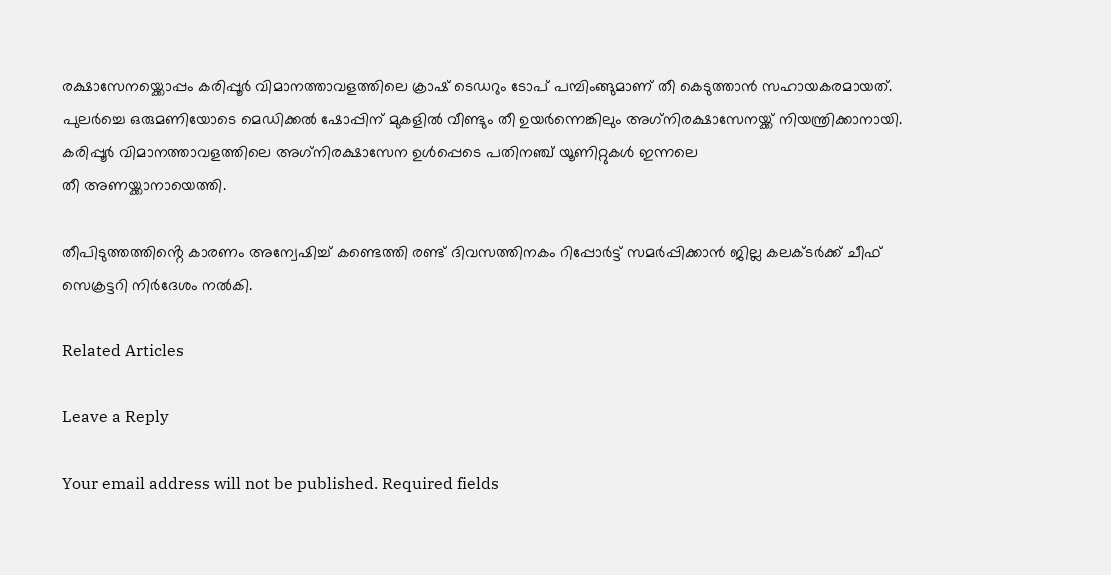രക്ഷാസേനയ്ക്കൊപ്പം കരിപ്പൂർ വിമാനത്താവളത്തിലെ ക്രാഷ് ടെഡറും ടോപ് പമ്പിംങ്ങുമാണ് തീ കെടുത്താൻ സഹായകരമായത്. പുലർച്ചെ ഒരുമണിയോടെ മെഡിക്കൽ ഷോപ്പിന് മുകളിൽ വീണ്ടും തീ ഉയർന്നെങ്കിലും അഗ്‌നിരക്ഷാസേനയ്ക്ക് നിയന്ത്രിക്കാനായി. കരിപ്പൂർ വിമാനത്താവളത്തിലെ അഗ്‌നിരക്ഷാസേന ഉൾപ്പെടെ പതിനഞ്ച് യൂണിറ്റുകൾ ഇന്നലെ
തീ അണയ്ക്കാനായെത്തി.

തീപിടുത്തത്തിൻ്റെ കാരണം അന്വേഷിച്ച് കണ്ടെത്തി രണ്ട് ദിവസത്തിനകം റിപ്പോർട്ട് സമർപ്പിക്കാൻ ജില്ല കലക്‌ടർക്ക് ചീഫ് സെക്രട്ടറി നിർദേശം നൽകി.

Related Articles

Leave a Reply

Your email address will not be published. Required fields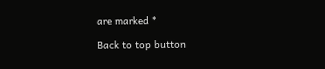are marked *

Back to top button